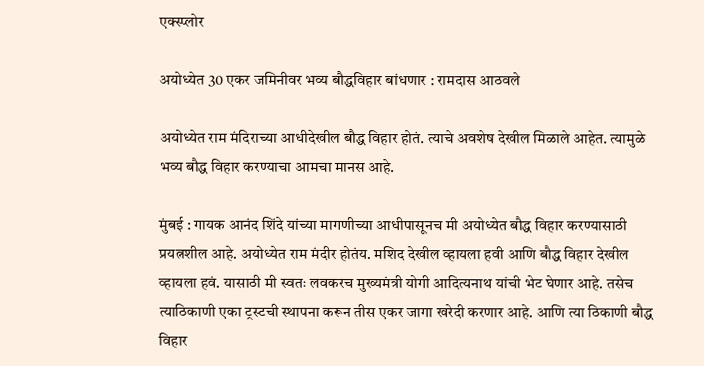एक्स्प्लोर

अयोध्येत 30 एकर जमिनीवर भव्य बौद्धविहार बांधणार : रामदास आठवले

अयोध्येत राम मंदिराच्या आधीदेखील बौद्ध विहार होतं. त्याचे अवशेष देखील मिळाले आहेत. त्यामुळे भव्य बौद्ध विहार करण्याचा आमचा मानस आहे.

मुंबई : गायक आनंद शिंदे यांच्या मागणीच्या आधीपासूनच मी अयोध्येत बौद्ध विहार करण्यासाठी प्रयत्नशील आहे. अयोध्येत राम मंदीर होतंय. मशिद देखील व्हायला हवी आणि बौद्ध विहार देखील व्हायला हवं. यासाठी मी स्वतः लवकरच मुख्यमंत्री योगी आदित्यनाथ यांची भेट घेणार आहे. तसेच त्याठिकाणी एका ट्रस्टची स्थापना करून तीस एकर जागा खरेदी करणार आहे. आणि त्या ठिकाणी बौद्ध विहार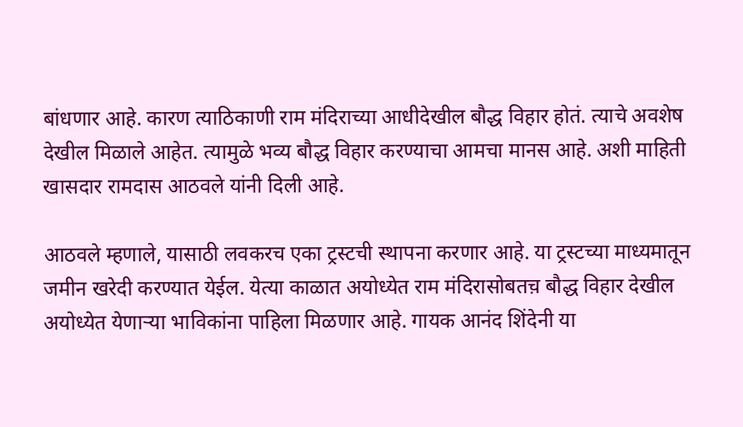बांधणार आहे. कारण त्याठिकाणी राम मंदिराच्या आधीदेखील बौद्ध विहार होतं. त्याचे अवशेष देखील मिळाले आहेत. त्यामुळे भव्य बौद्ध विहार करण्याचा आमचा मानस आहे. अशी माहिती खासदार रामदास आठवले यांनी दिली आहे.

आठवले म्हणाले, यासाठी लवकरच एका ट्रस्टची स्थापना करणार आहे. या ट्रस्टच्या माध्यमातून जमीन खरेदी करण्यात येईल. येत्या काळात अयोध्येत राम मंदिरासोबतच़ बौद्ध विहार देखील अयोध्येत येणाऱ्या भाविकांना पाहिला मिळणार आहे. गायक आनंद शिंदेनी या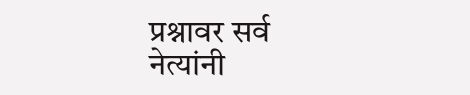प्रश्नावर सर्व नेत्यांनी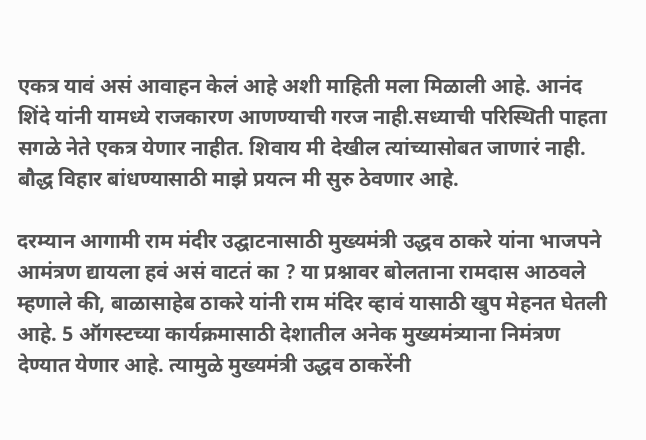एकत्र यावं असं आवाहन केलं आहे अशी माहिती मला मिळाली आहे. आनंद शिंदे यांनी यामध्ये राजकारण आणण्याची गरज नाही.सध्याची परिस्थिती पाहता सगळे नेते एकत्र येणार नाहीत. शिवाय मी देखील त्यांच्यासोबत जाणारं नाही. बौद्ध विहार बांधण्यासाठी माझे प्रयत्न मी सुरु ठेवणार आहे.

दरम्यान आगामी राम मंदीर उद्घाटनासाठी मुख्यमंत्री उद्धव ठाकरे यांना भाजपने आमंत्रण द्यायला हवं असं वाटतं का ? या प्रश्नावर बोलताना रामदास आठवले म्हणाले की, बाळासाहेब ठाकरे यांनी राम मंदिर व्हावं यासाठी खुप मेहनत घेतली आहे. 5 ऑगस्टच्या कार्यक्रमासाठी देशातील अनेक मुख्यमंत्र्याना निमंत्रण देण्यात येणार आहे. त्यामुळे मुख्यमंत्री उद्धव ठाकरेंनी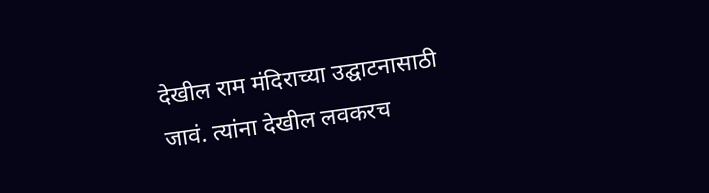देखील राम मंदिराच्या उद्घाटनासाठी जावं. त्यांना देखील लवकरच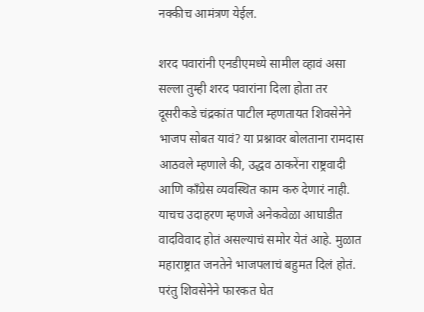नक्कीच आमंत्रण येईल.

शरद पवारांनी एनडीएमध्ये सामील व्हावं असा सल्ला तुम्ही शरद पवारांना दिला होता तर दूसरीकडे चंद्रकांत पाटील म्हणतायत शिवसेनेने भाजप सोबत यावं? या प्रश्नावर बोलताना रामदास आठवले म्हणाले की, उद्धव ठाकरेंना राष्ट्रवादी आणि कॉंग्रेस व्यवस्थित काम करु देणारं नाही. याचच उदाहरण म्हणजे अनेकवेळा आघाडीत वादविवाद होतं असल्याचं समोर येतं आहे. मुळात महाराष्ट्रात जनतेने भाजपलाचं बहुमत दिलं होतं. परंतु शिवसेनेने फारकत घेत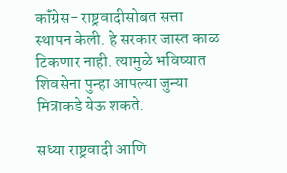कॉंग्रेस- राष्ट्रवादीसोबत सत्ता स्थापन केली. हे सरकार जास्त काळ टिकणार नाही. त्यामुळे भविष्यात शिवसेना पुन्हा आपल्या जुन्या मित्राकडे येऊ शकते.

सध्या राष्ट्रवादी आणि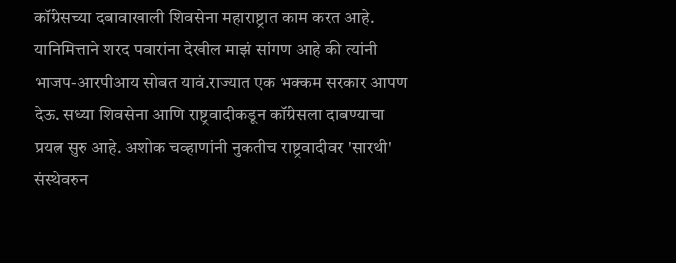कॉंग्रेसच्या दबावाखाली शिवसेना महाराष्ट्रात काम करत आहे. यानिमित्ताने शरद पवारांना देखील माझं सांगण आहे की त्यांनी भाजप-आरपीआय सोबत यावं.राज्यात एक भक्कम सरकार आपण देऊ. सध्या शिवसेना आणि राष्ट्रवादीकडून कॉंग्रेसला दाबण्याचा प्रयत्न सुरु आहे. अशोक चव्हाणांनी नुकतीच राष्ट्रवादीवर 'सारथी' संस्थेवरुन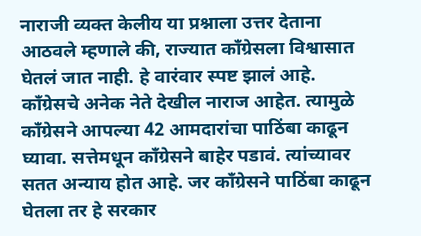नाराजी व्यक्त केलीय या प्रश्नाला उत्तर देताना आठवले म्हणाले की, राज्यात कॉंग्रेसला विश्वासात घेतलं जात नाही. हे वारंवार स्पष्ट झालं आहे. कॉंग्रेसचे अनेक नेते देखील नाराज आहेत. त्यामुळे कॉंग्रेसने आपल्या 42 आमदारांचा पाठिंबा काढून घ्यावा. सत्तेमधून कॉंग्रेसने बाहेर पडावं. त्यांच्यावर सतत अन्याय होत आहे. जर कॉंग्रेसने पाठिंबा काढून घेतला तर हे सरकार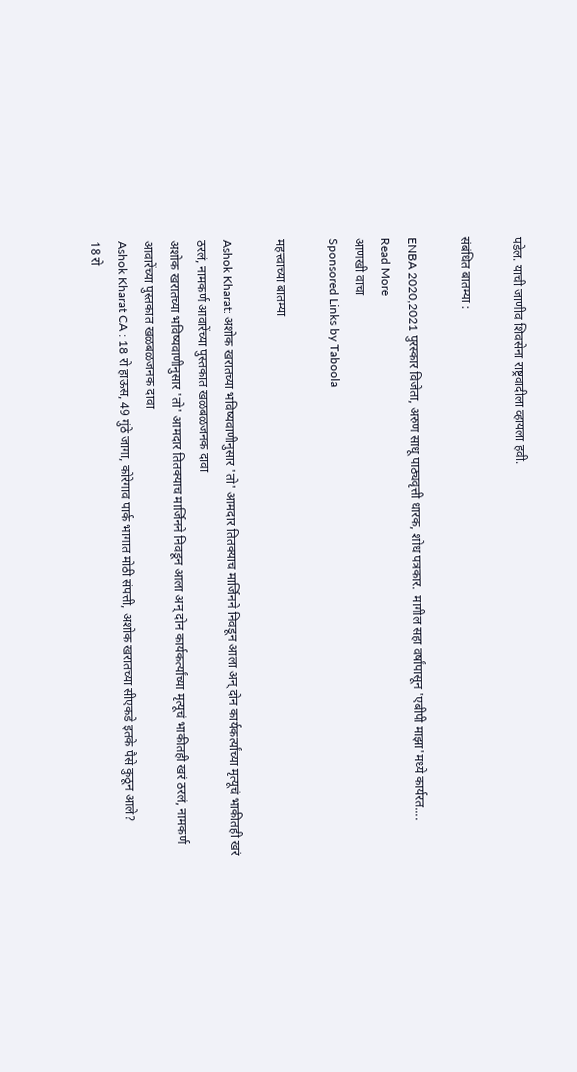पडेल. याची जाणीव शिवसेना राष्ट्रवादीला व्हायला हवी.

संबंधित बातम्या :

ENBA 2020,2021 पुरस्कार विजेता, अरुण साधू पाठ्यवृत्ती धारक, शोध पत्रकार.  मागील सहा वर्षांपासून 'एबीपी माझा'मध्ये कार्यरत....
Read More
आणखी वाचा
Sponsored Links by Taboola

महत्त्वाच्या बातम्या

Ashok Kharat: अशोक खरातच्या भविष्यवाणीनुसार 'तो' आमदार तितक्याच मार्जिनने निवडून आला अन् दोन कार्यकर्त्यांच्या मृत्यूचं भाकीतही खरं ठरलं, नामकर्ण आवारेंच्या पुस्तकात खळबळजनक दावा
अशोक खरातच्या भविष्यवाणीनुसार 'तो' आमदार तितक्याच मार्जिनने निवडून आला अन् दोन कार्यकर्त्यांच्या मृत्यूचं भाकीतही खरं ठरलं, नामकर्ण आवारेंच्या पुस्तकात खळबळजनक दावा
Ashok Kharat CA : 18 रो हाऊस, 49 गुंठे जागा, कोरेगाव पार्क भागात मोठी संपत्ती, अशोक खरातच्या सीएकडे इतके पैसे कुठून आले?
18 रो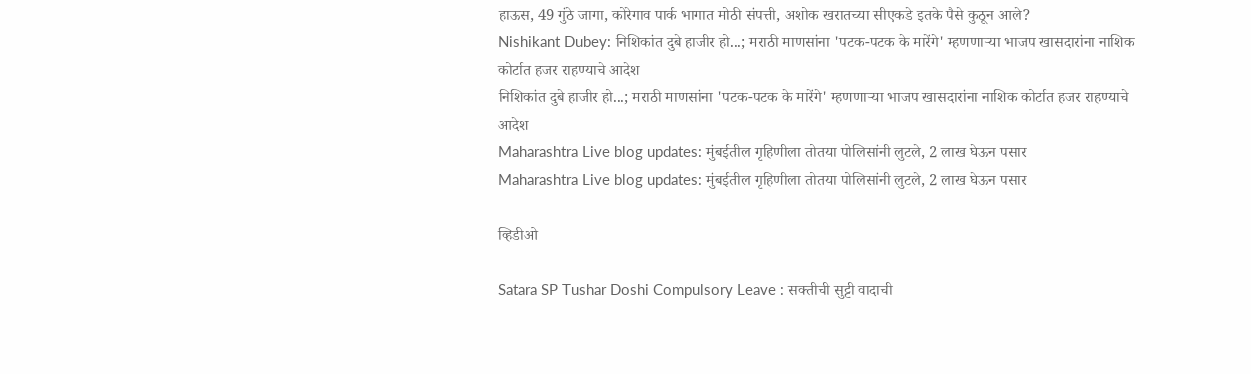हाऊस, 49 गुंठे जागा, कोरेगाव पार्क भागात मोठी संपत्ती, अशोक खरातच्या सीएकडे इतके पैसे कुठून आले?
Nishikant Dubey: निशिकांत दुबे हाजीर हो...; मराठी माणसांना 'पटक-पटक के मारेंगे' म्हणणाऱ्या भाजप खासदारांना नाशिक कोर्टात हजर राहण्याचे आदेश
निशिकांत दुबे हाजीर हो...; मराठी माणसांना 'पटक-पटक के मारेंगे' म्हणणाऱ्या भाजप खासदारांना नाशिक कोर्टात हजर राहण्याचे आदेश
Maharashtra Live blog updates: मुंबईतील गृहिणीला तोतया पोलिसांनी लुटले, 2 लाख घेऊन पसार
Maharashtra Live blog updates: मुंबईतील गृहिणीला तोतया पोलिसांनी लुटले, 2 लाख घेऊन पसार

व्हिडीओ

Satara SP Tushar Doshi Compulsory Leave : सक्तीची सुट्टी वादाची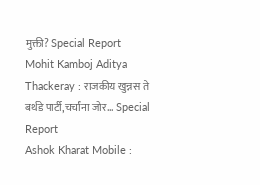मुक्ती? Special Report
Mohit Kamboj Aditya Thackeray : राजकीय खुन्नस ते बर्थडे पार्टी,चर्चांना जोर... Special Report
Ashok Kharat Mobile :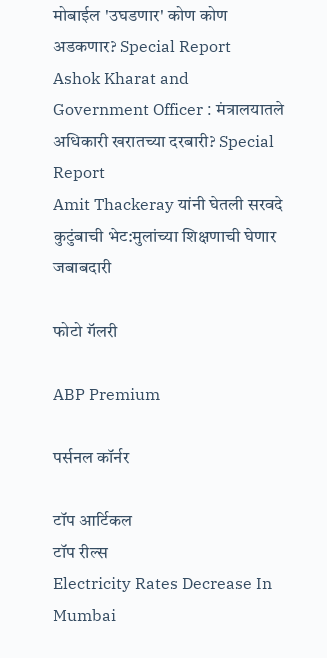मोबाईल 'उघडणार' कोण कोण अडकणार? Special Report
Ashok Kharat and Government Officer : मंत्रालयातले अधिकारी खरातच्या दरबारी? Special Report
Amit Thackeray यांनी घेतली सरवदे कुटुंबाची भेट:मुलांच्या शिक्षणाची घेणार जबाबदारी

फोटो गॅलरी

ABP Premium

पर्सनल कॉर्नर

टॉप आर्टिकल
टॉप रील्स
Electricity Rates Decrease In Mumbai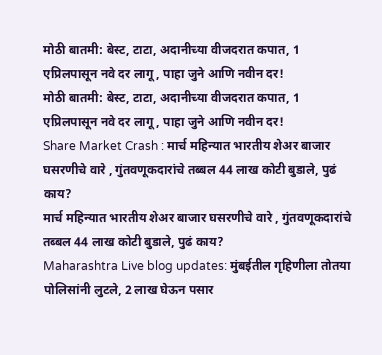मोठी बातमी: बेस्ट, टाटा, अदानीच्या वीजदरात कपात, 1 एप्रिलपासून नवे दर लागू, पाहा जुने आणि नवीन दर!
मोठी बातमी: बेस्ट, टाटा, अदानीच्या वीजदरात कपात, 1 एप्रिलपासून नवे दर लागू, पाहा जुने आणि नवीन दर!
Share Market Crash : मार्च महिन्यात भारतीय शेअर बाजार घसरणीचे वारे , गुंतवणूकदारांचे तब्बल 44 लाख कोटी बुडाले, पुढं काय?
मार्च महिन्यात भारतीय शेअर बाजार घसरणीचे वारे , गुंतवणूकदारांचे तब्बल 44 लाख कोटी बुडाले, पुढं काय?
Maharashtra Live blog updates: मुंबईतील गृहिणीला तोतया पोलिसांनी लुटले, 2 लाख घेऊन पसार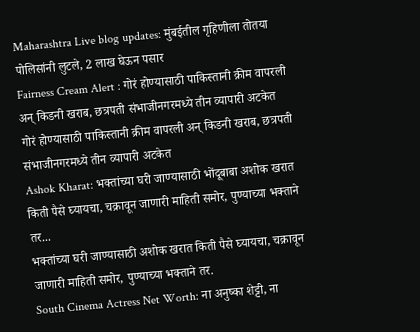Maharashtra Live blog updates: मुंबईतील गृहिणीला तोतया पोलिसांनी लुटले, 2 लाख घेऊन पसार
Fairness Cream Alert : गोरं होण्यासाठी पाकिस्तानी क्रीम वापरली अन् किडनी खराब, छत्रपती संभाजीनगरमध्ये तीन व्यापारी अटकेत
गोरं होण्यासाठी पाकिस्तानी क्रीम वापरली अन् किडनी खराब, छत्रपती संभाजीनगरमध्ये तीन व्यापारी अटकेत
Ashok Kharat: भक्तांच्या घरी जाण्यासाठी भोंदूबाबा अशोक खरात किती पैसे घ्यायचा, चक्रावून जाणारी माहिती समोर, पुण्याच्या भक्ताने तर...
भक्तांच्या घरी जाण्यासाठी अशोक खरात किती पैसे घ्यायचा, चक्रावून जाणारी माहिती समोर, पुण्याच्या भक्ताने तर.
South Cinema Actress Net Worth: ना अनुष्का शेट्टी, ना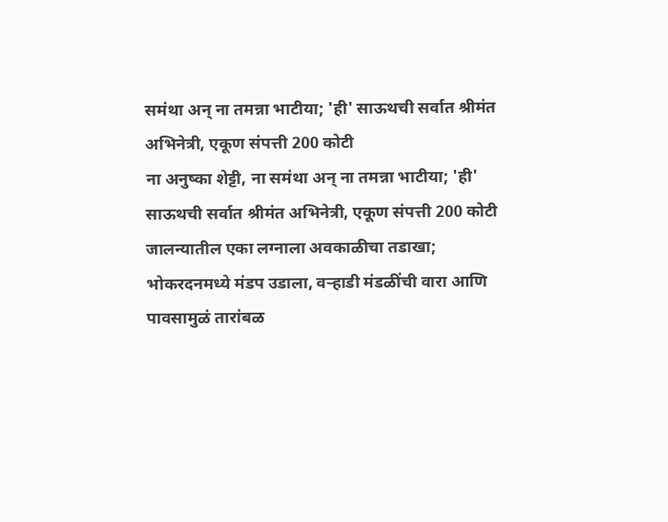समंथा अन् ना तमन्ना भाटीया; 'ही' साऊथची सर्वात श्रीमंत अभिनेत्री, एकूण संपत्ती 200 कोटी
ना अनुष्का शेट्टी, ना समंथा अन् ना तमन्ना भाटीया; 'ही' साऊथची सर्वात श्रीमंत अभिनेत्री, एकूण संपत्ती 200 कोटी
जालन्यातील एका लग्नाला अवकाळीचा तडाखा; भोकरदनमध्ये मंडप उडाला, वऱ्हाडी मंडळींची वारा आणि पावसामुळं तारांबळ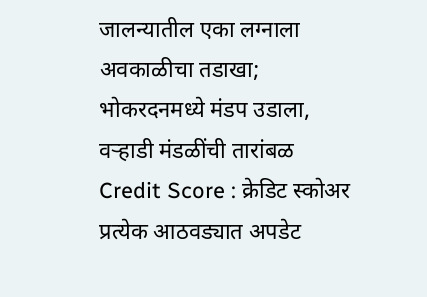जालन्यातील एका लग्नाला अवकाळीचा तडाखा; भोकरदनमध्ये मंडप उडाला, वऱ्हाडी मंडळींची तारांबळ
Credit Score : क्रेडिट स्कोअर प्रत्येक आठवड्यात अपडेट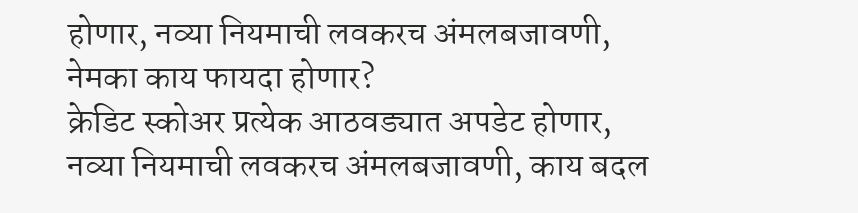होणार, नव्या नियमाची लवकरच अंमलबजावणी, नेमका काय फायदा होणार?
क्रेडिट स्कोअर प्रत्येक आठवड्यात अपडेट होणार, नव्या नियमाची लवकरच अंमलबजावणी, काय बदल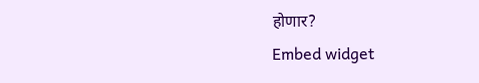होणार?
Embed widget